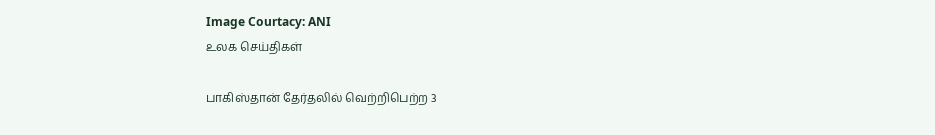Image Courtacy: ANI
உலக செய்திகள்

பாகிஸ்தான் தேர்தலில் வெற்றிபெற்ற 3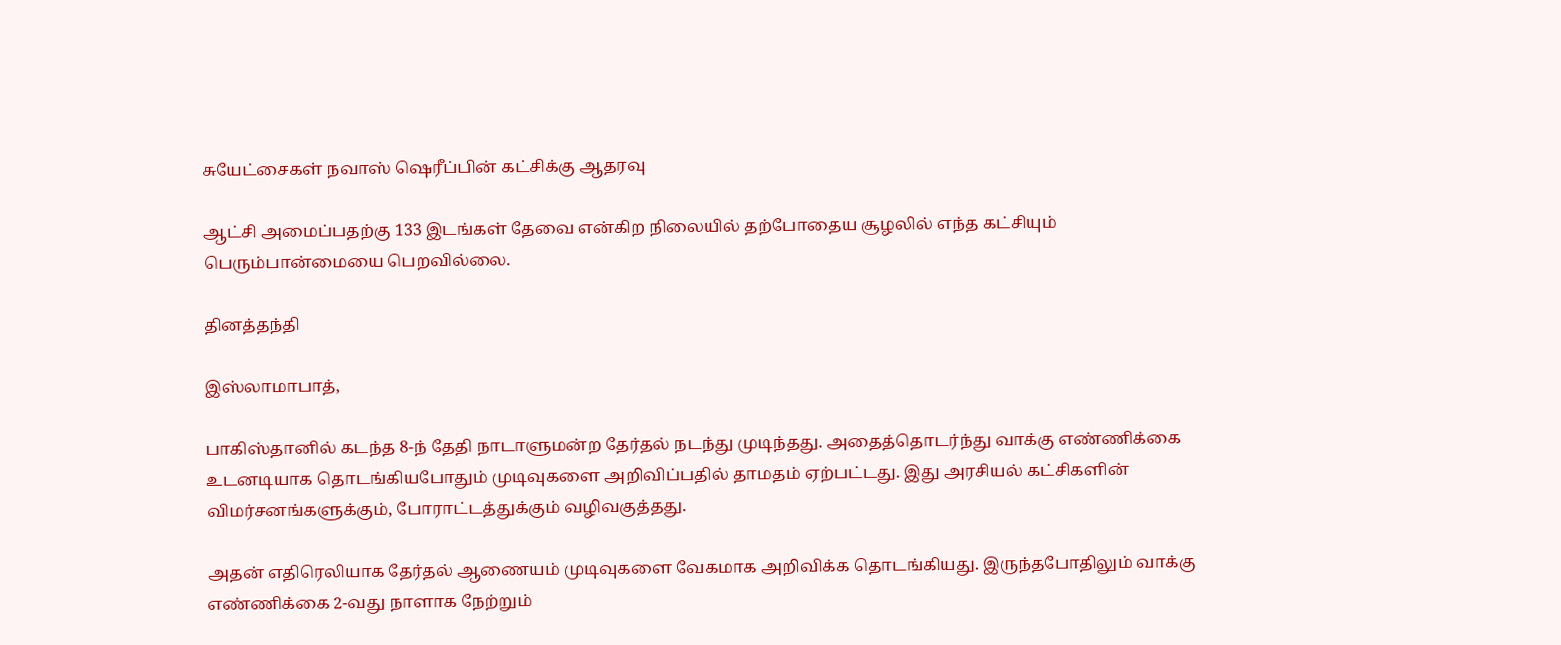சுயேட்சைகள் நவாஸ் ஷெரீப்பின் கட்சிக்கு ஆதரவு

ஆட்சி அமைப்பதற்கு 133 இடங்கள் தேவை என்கிற நிலையில் தற்போதைய சூழலில் எந்த கட்சியும் பெரும்பான்மையை பெறவில்லை.

தினத்தந்தி

இஸ்லாமாபாத்,

பாகிஸ்தானில் கடந்த 8-ந் தேதி நாடாளுமன்ற தேர்தல் நடந்து முடிந்தது. அதைத்தொடர்ந்து வாக்கு எண்ணிக்கை உடனடியாக தொடங்கியபோதும் முடிவுகளை அறிவிப்பதில் தாமதம் ஏற்பட்டது. இது அரசியல் கட்சிகளின் விமர்சனங்களுக்கும், போராட்டத்துக்கும் வழிவகுத்தது.

அதன் எதிரெலியாக தேர்தல் ஆணையம் முடிவுகளை வேகமாக அறிவிக்க தொடங்கியது. இருந்தபோதிலும் வாக்கு எண்ணிக்கை 2-வது நாளாக நேற்றும்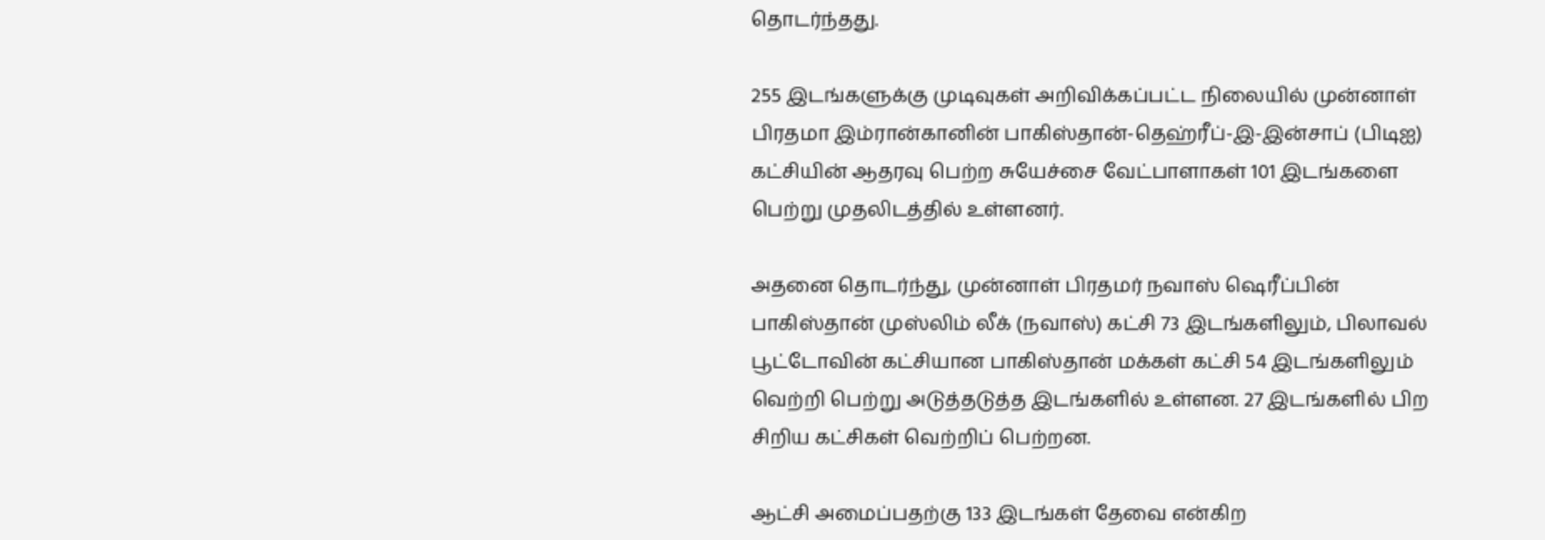தொடர்ந்தது.

255 இடங்களுக்கு முடிவுகள் அறிவிக்கப்பட்ட நிலையில் முன்னாள் பிரதமா இம்ரான்கானின் பாகிஸ்தான்-தெஹ்ரீப்-இ-இன்சாப் (பிடிஐ) கட்சியின் ஆதரவு பெற்ற சுயேச்சை வேட்பாளாகள் 101 இடங்களை பெற்று முதலிடத்தில் உள்ளனர்.

அதனை தொடர்ந்து, முன்னாள் பிரதமர் நவாஸ் ஷெரீப்பின் பாகிஸ்தான் முஸ்லிம் லீக் (நவாஸ்) கட்சி 73 இடங்களிலும், பிலாவல் பூட்டோவின் கட்சியான பாகிஸ்தான் மக்கள் கட்சி 54 இடங்களிலும் வெற்றி பெற்று அடுத்தடுத்த இடங்களில் உள்ளன. 27 இடங்களில் பிற சிறிய கட்சிகள் வெற்றிப் பெற்றன.

ஆட்சி அமைப்பதற்கு 133 இடங்கள் தேவை என்கிற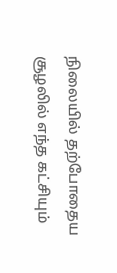நிலையில் தற்போதைய சூழலில் எந்த கட்சியும்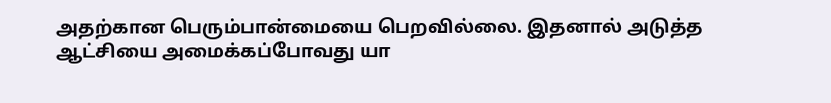அதற்கான பெரும்பான்மையை பெறவில்லை. இதனால் அடுத்த ஆட்சியை அமைக்கப்போவது யா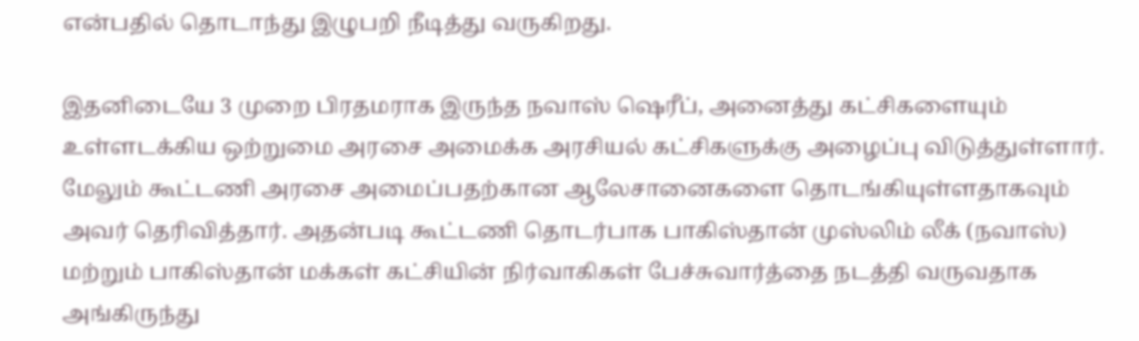என்பதில் தொடாந்து இழுபறி நீடித்து வருகிறது.

இதனிடையே 3 முறை பிரதமராக இருந்த நவாஸ் ஷெரீப், அனைத்து கட்சிகளையும் உள்ளடக்கிய ஒற்றுமை அரசை அமைக்க அரசியல் கட்சிகளுக்கு அழைப்பு விடுத்துள்ளார். மேலும் கூட்டணி அரசை அமைப்பதற்கான ஆலேசானைகளை தொடங்கியுள்ளதாகவும் அவர் தெரிவித்தார். அதன்படி கூட்டணி தொடர்பாக பாகிஸ்தான் முஸ்லிம் லீக் (நவாஸ்) மற்றும் பாகிஸ்தான் மக்கள் கட்சியின் நிர்வாகிகள் பேச்சுவார்த்தை நடத்தி வருவதாக அங்கிருந்து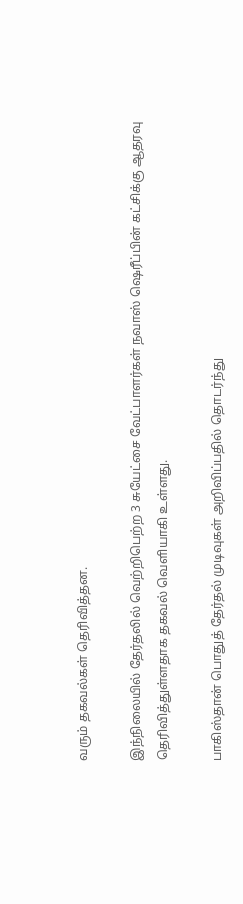வரும் தகவல்கள் தெரிவித்தன.

இந்நிலையில் தேர்தலில் வெற்றிபெற்ற 3 சுயேட்சை வேட்பாளர்கள் நவாஸ் ஷெரீப்பின் கட்சிக்கு ஆதரவு தெரிவித்துள்ளதாக தகவல் வெளியாகி உள்ளது.

பாகிஸ்தான் பொதுத் தேர்தல் முடிவுகள் அறிவிப்பதில் தொடர்ந்து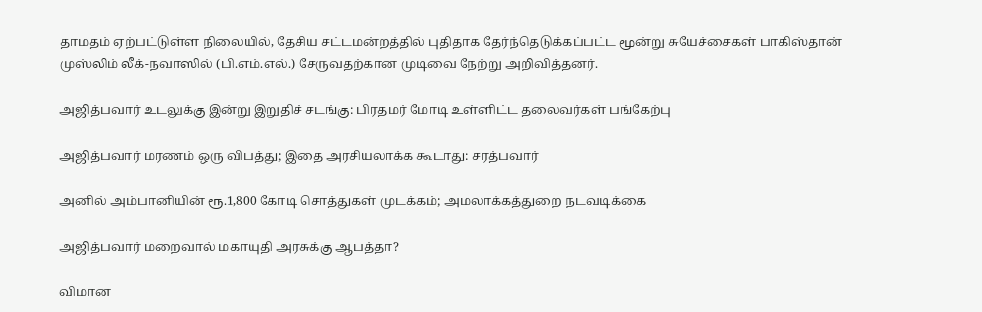தாமதம் ஏற்பட்டுள்ள நிலையில், தேசிய சட்டமன்றத்தில் புதிதாக தேர்ந்தெடுக்கப்பட்ட மூன்று சுயேச்சைகள் பாகிஸ்தான் முஸ்லிம் லீக்-நவாஸில் (பி.எம்.எல்.) சேருவதற்கான முடிவை நேற்று அறிவித்தனர்.

அஜித்பவார் உடலுக்கு இன்று இறுதிச் சடங்கு: பிரதமர் மோடி உள்ளிட்ட தலைவர்கள் பங்கேற்பு

அஜித்பவார் மரணம் ஒரு விபத்து; இதை அரசியலாக்க கூடாது: சரத்பவார்

அனில் அம்பானியின் ரூ.1,800 கோடி சொத்துகள் முடக்கம்; அமலாக்கத்துறை நடவடிக்கை

அஜித்பவார் மறைவால் மகாயுதி அரசுக்கு ஆபத்தா?

விமான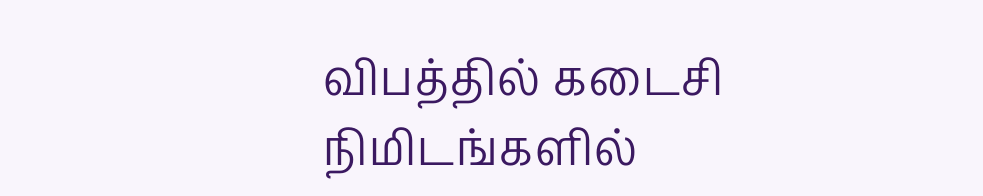விபத்தில் கடைசி நிமிடங்களில்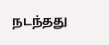நடந்தது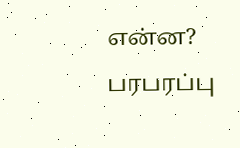என்ன? பரபரப்பு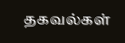தகவல்கள்